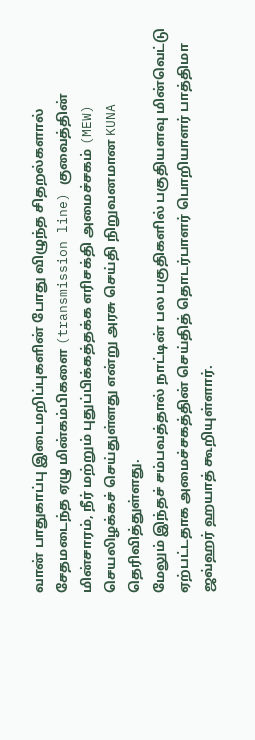வான் பாதுகாப்பு இடைமறிப்புகளின் போது விழுந்த சிதறல்களால் சேதமடைந்த ஏழு மின்கம்பிகளை (transmission line) குவைத்தின் மின்சாரம், நீர் மற்றும் புதுப்பிக்கத்தக்க எரிசக்தி அமைச்சகம் (MEW) செயலிழக்கச் செய்துள்ளது என்று அரசு செய்தி நிறுவனமான KUNA தெரிவித்துள்ளது.
மேலும் இந்தச் சம்பவத்தால் நாட்டின் பல பகுதிகளில் பகுதியளவு மின்வெட்டு ஏற்பட்டதாக அமைச்சகத்தின் செய்தித் தொடர்பாளர் பொறியாளர் பாத்திமா ஜவ்ஹர் ஹயாத் கூறியுள்ளார்.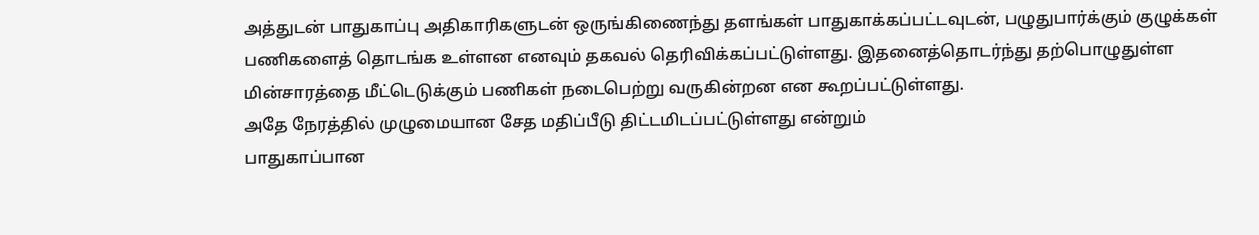அத்துடன் பாதுகாப்பு அதிகாரிகளுடன் ஒருங்கிணைந்து தளங்கள் பாதுகாக்கப்பட்டவுடன், பழுதுபார்க்கும் குழுக்கள் பணிகளைத் தொடங்க உள்ளன எனவும் தகவல் தெரிவிக்கப்பட்டுள்ளது. இதனைத்தொடர்ந்து தற்பொழுதுள்ள மின்சாரத்தை மீட்டெடுக்கும் பணிகள் நடைபெற்று வருகின்றன என கூறப்பட்டுள்ளது.
அதே நேரத்தில் முழுமையான சேத மதிப்பீடு திட்டமிடப்பட்டுள்ளது என்றும்
பாதுகாப்பான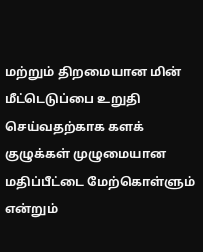மற்றும் திறமையான மின் மீட்டெடுப்பை உறுதி செய்வதற்காக களக் குழுக்கள் முழுமையான மதிப்பீட்டை மேற்கொள்ளும் என்றும்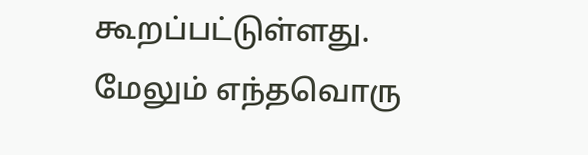கூறப்பட்டுள்ளது.
மேலும் எந்தவொரு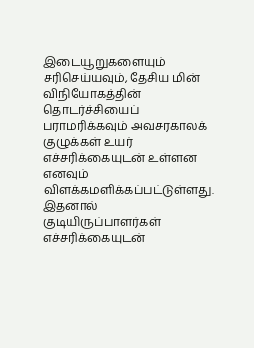இடையூறுகளையும் சரிசெய்யவும், தேசிய மின் விநியோகத்தின் தொடர்ச்சியைப் பராமரிக்கவும் அவசரகாலக் குழுக்கள் உயர் எச்சரிக்கையுடன் உள்ளன எனவும் விளக்கமளிக்கப்பட்டுள்ளது. இதனால் குடியிருப்பாளர்கள் எச்சரிக்கையுடன்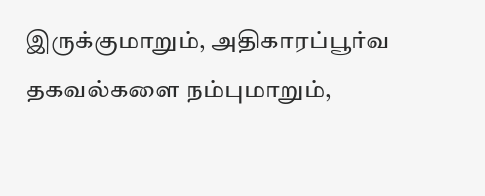இருக்குமாறும், அதிகாரப்பூர்வ தகவல்களை நம்புமாறும்,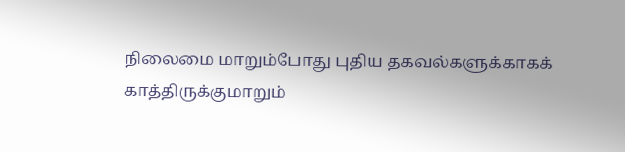நிலைமை மாறும்போது புதிய தகவல்களுக்காகக் காத்திருக்குமாறும்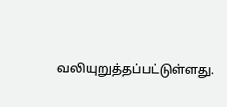வலியுறுத்தப்பட்டுள்ளது.